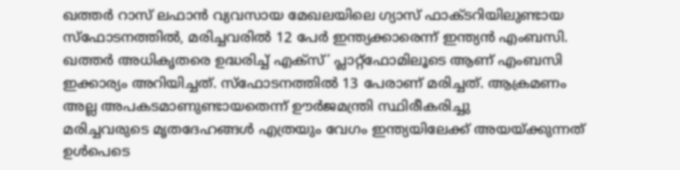ഖത്തർ റാസ് ലഫാൻ വ്യവസായ മേഖലയിലെ ഗ്യാസ് ഫാക്ടറിയിലുണ്ടായ സ്ഫോടനത്തിൽ, മരിച്ചവരിൽ 12 പേർ ഇന്ത്യക്കാരെന്ന് ഇന്ത്യൻ എംബസി. ഖത്തർ അധികൃതരെ ഉദ്ധരിച്ച് എക്സ്’ പ്ലാറ്റ്ഫോമിലൂടെ ആണ് എംബസി ഇക്കാര്യം അറിയിച്ചത്. സ്ഫോടനത്തിൽ 13 പേരാണ് മരിച്ചത്. ആക്രമണം അല്ല അപകടമാണുണ്ടായതെന്ന് ഊർജമന്ത്രി സ്ഥിരീകരിച്ചു
മരിച്ചവരുടെ മൃതദേഹങ്ങൾ എത്രയും വേഗം ഇന്ത്യയിലേക്ക് അയയ്ക്കുന്നത് ഉൾപെടെ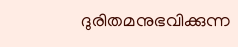ദുരിതമനുഭവിക്കുന്ന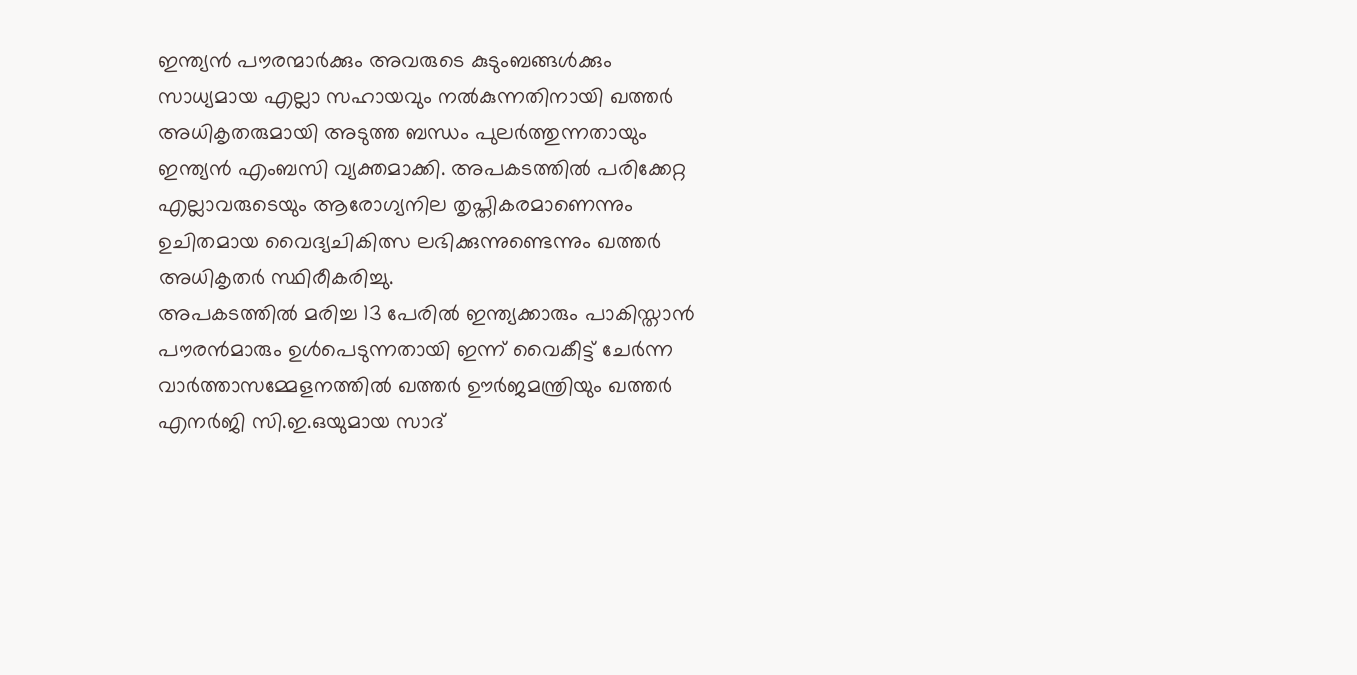ഇന്ത്യൻ പൗരന്മാർക്കും അവരുടെ കുടുംബങ്ങൾക്കും സാധ്യമായ എല്ലാ സഹായവും നൽകുന്നതിനായി ഖത്തർ അധികൃതരുമായി അടുത്ത ബന്ധം പുലർത്തുന്നതായും ഇന്ത്യൻ എംബസി വ്യക്തമാക്കി. അപകടത്തിൽ പരിക്കേറ്റ എല്ലാവരുടെയും ആരോഗ്യനില തൃപ്തികരമാണെന്നും ഉചിതമായ വൈദ്യചികിത്സ ലഭിക്കുന്നുണ്ടെന്നും ഖത്തർ അധികൃതർ സ്ഥിരീകരിച്ചു.
അപകടത്തിൽ മരിച്ച 13 പേരിൽ ഇന്ത്യക്കാരും പാകിസ്താൻ പൗരൻമാരും ഉൾപെടുന്നതായി ഇന്ന് വൈകീട്ട് ചേർന്ന വാർത്താസമ്മേളനത്തിൽ ഖത്തർ ഊർജമന്ത്രിയും ഖത്തർ എനർജി സി.ഇ.ഒയുമായ സാദ്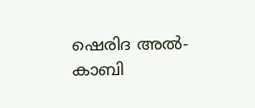ഷെരിദ അൽ-കാബി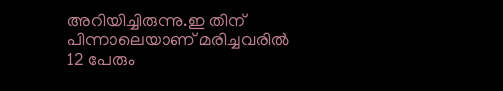അറിയിച്ചിരുന്നു.ഇ തിന് പിന്നാലെയാണ് മരിച്ചവരിൽ 12 പേരും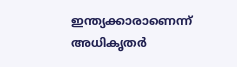ഇന്ത്യക്കാരാണെന്ന് അധികൃതർ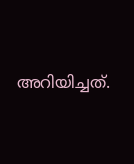അറിയിച്ചത്.